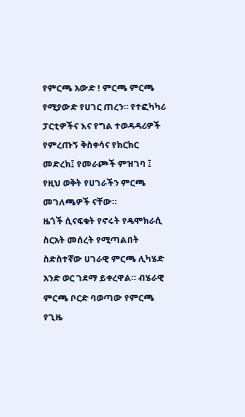የምርጫ አውድ ! ምርጫ ምርጫ የሚያውድ የሀገር ጠረን። የተፎካካሪ ፓርቲዎችና እና የግል ተወዳዳሪዎች የምረጡኝ ቅስቀሳና የክርክር መድረክ፤ የመራጮች ምዝገባ ፤ የዚህ ወቅት የሀገራችን ምርጫ መገለጫዎች ናቸው።
ዜጎች ሲናፍቁት የኖሩት የዴሞክራሲ ስርአት መሰረት የሚጣልበት ስድስተኛው ሀገራዊ ምርጫ ሊካሄድ አንድ ወር ገደማ ይቀረዋል። ብሄራዊ ምርጫ ቦርድ ባወጣው የምርጫ የጊዜ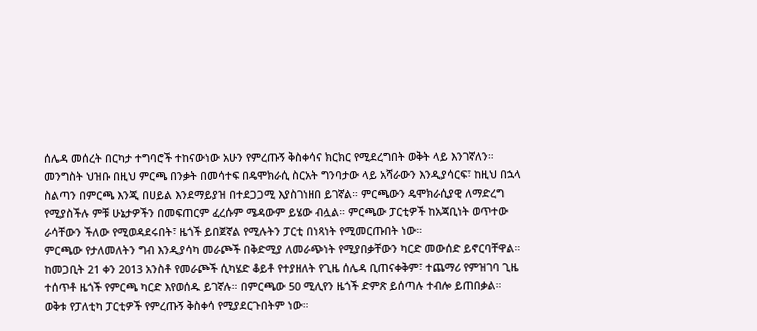ሰሌዳ መሰረት በርካታ ተግባሮች ተከናውነው አሁን የምረጡኝ ቅስቀሳና ክርክር የሚደረግበት ወቅት ላይ እንገኛለን።
መንግስት ህዝቡ በዚህ ምርጫ በንቃት በመሳተፍ በዴሞክራሲ ስርአት ግንባታው ላይ አሻራውን እንዲያሳርፍ፣ ከዚህ በኋላ ስልጣን በምርጫ እንጂ በሀይል እንደማይያዝ በተደጋጋሚ እያስገነዘበ ይገኛል። ምርጫውን ዴሞክራሲያዊ ለማድረግ የሚያስችሉ ምቹ ሁኔታዎችን በመፍጠርም ፈረሱም ሜዳውም ይሄው ብሏል። ምርጫው ፓርቲዎች ከአጃቢነት ወጥተው ራሳቸውን ችለው የሚወዳደሩበት፣ ዜጎች ይበጀኛል የሚሉትን ፓርቲ በነጻነት የሚመርጡበት ነው።
ምርጫው የታለመለትን ግብ እንዲያሳካ መራጮች በቅድሚያ ለመራጭነት የሚያበቃቸውን ካርድ መውሰድ ይኖርባቸዋል። ከመጋቢት 21 ቀን 2013 አንስቶ የመራጮች ሲካሄድ ቆይቶ የተያዘለት የጊዜ ሰሌዳ ቢጠናቀቅም፣ ተጨማሪ የምዝገባ ጊዜ ተሰጥቶ ዜጎች የምርጫ ካርድ እየወሰዱ ይገኛሉ። በምርጫው 50 ሚሊየን ዜጎች ድምጽ ይሰጣሉ ተብሎ ይጠበቃል።
ወቅቱ የፓለቲካ ፓርቲዎች የምረጡኝ ቅስቀሳ የሚያደርጉበትም ነው።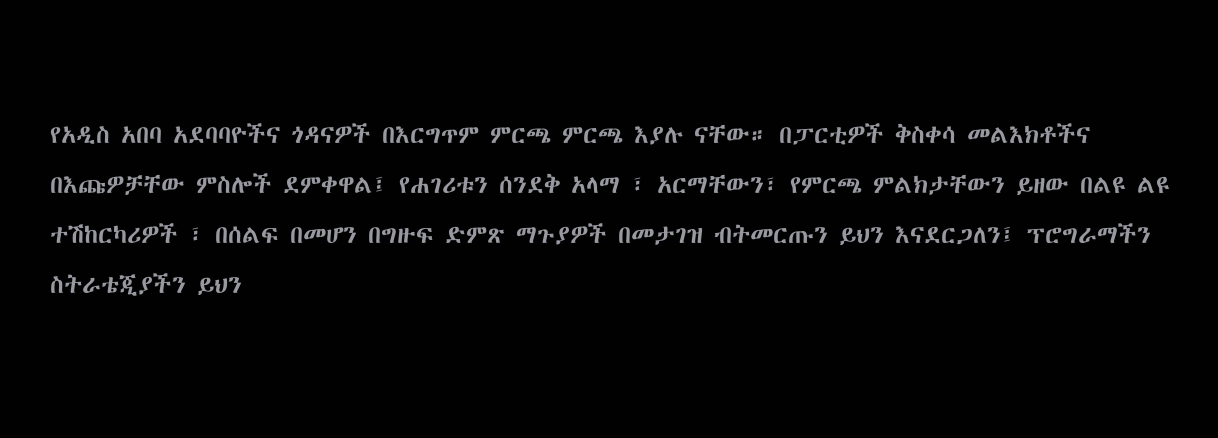የአዲስ አበባ አደባባዮችና ጎዳናዎች በእርግጥም ምርጫ ምርጫ እያሉ ናቸው። በፓርቲዎች ቅስቀሳ መልእክቶችና በእጩዎቻቸው ምስሎች ደምቀዋል፤ የሐገሪቱን ሰንደቅ አላማ ፣ አርማቸውን፣ የምርጫ ምልክታቸውን ይዘው በልዩ ልዩ ተሽከርካሪዎች ፣ በሰልፍ በመሆን በግዙፍ ድምጽ ማጉያዎች በመታገዝ ብትመርጡን ይህን እናደርጋለን፤ ፕሮግራማችን ስትራቴጂያችን ይህን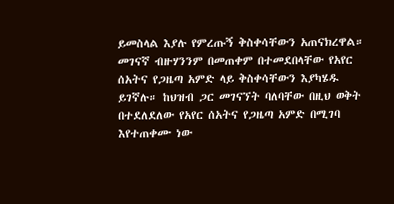ይመስላል እያሉ የምረጡኝ ቅስቀሳቸውን አጠናክረዋል።
መገናኛ ብዙሃንንም በመጠቀም በተመደበላቸው የአየር ሰአትና የጋዜጣ አምድ ላይ ቅስቀሳቸውን እያካሄዱ ይገኛሉ። ከህዝብ ጋር መገናኘት ባለባቸው በዚህ ወቅት በተደለደለው የአየር ሰአትና የጋዜጣ አምድ በሚገባ እየተጠቀሙ ነው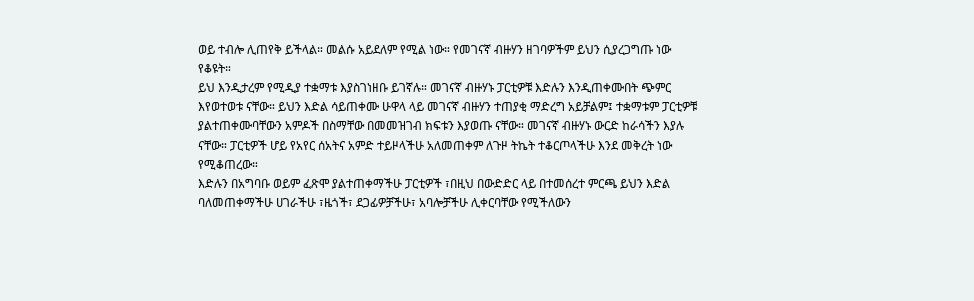ወይ ተብሎ ሊጠየቅ ይችላል። መልሱ አይደለም የሚል ነው። የመገናኛ ብዙሃን ዘገባዎችም ይህን ሲያረጋግጡ ነው የቆዩት።
ይህ እንዲታረም የሚዲያ ተቋማቱ እያስገነዘቡ ይገኛሉ። መገናኛ ብዙሃኑ ፓርቲዎቹ እድሉን እንዲጠቀሙበት ጭምር እየወተወቱ ናቸው። ይህን እድል ሳይጠቀሙ ሁዋላ ላይ መገናኛ ብዙሃን ተጠያቂ ማድረግ አይቻልም፤ ተቋማቱም ፓርቲዎቹ ያልተጠቀሙባቸውን አምዶች በስማቸው በመመዝገብ ክፍቱን እያወጡ ናቸው። መገናኛ ብዙሃኑ ውርድ ከራሳችን እያሉ ናቸው። ፓርቲዎች ሆይ የአየር ሰአትና አምድ ተይዞላችሁ አለመጠቀም ለጉዞ ትኬት ተቆርጦላችሁ እንደ መቅረት ነው የሚቆጠረው።
እድሉን በአግባቡ ወይም ፈጽሞ ያልተጠቀማችሁ ፓርቲዎች ፣በዚህ በውድድር ላይ በተመሰረተ ምርጫ ይህን እድል ባለመጠቀማችሁ ሀገራችሁ ፣ዜጎች፣ ደጋፊዎቻችሁ፣ አባሎቻችሁ ሊቀርባቸው የሚችለውን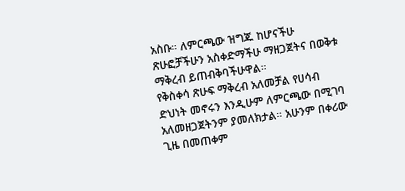አስቡ። ለምርጫው ዝግጁ ከሆናችሁ ጽሁፎቻችሁን አስቀድማችሁ ማዘጋጀትና በወቅቱ ማቅረብ ይጠብቅባችሁዋል።
የቅስቀሳ ጽሁፍ ማቅረብ አለመቻል የሀሳብ ድህነት መኖሩን እንዲሁም ለምርጫው በሚገባ አለመዘጋጀትንም ያመለክታል። አሁንም በቀሪው ጊዜ በመጠቀም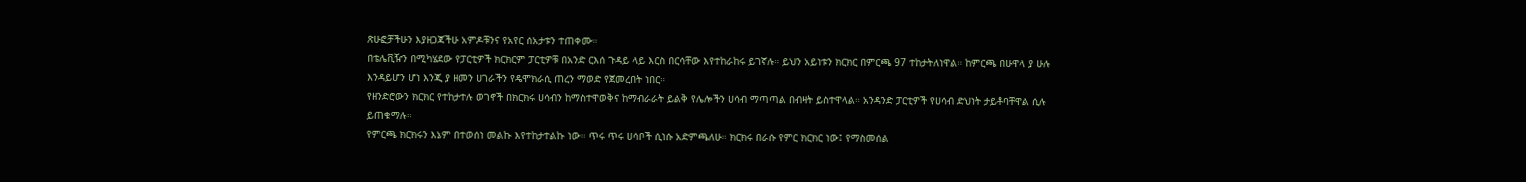ጽሁፎቻችሁን እያዘጋጃችሁ አምዶቹንና የአየር ሰአታቱን ተጠቀሙ።
በቴሌቪዥን በሚካሄደው የፓርቲዎች ክርክርም ፓርቲዎቹ በአንድ ርእሰ ጉዳይ ላይ እርስ በርሳቸው እየተከራከሩ ይገኛሉ። ይህን አይነቱን ክርክር በምርጫ 97 ተከታትለነዋል። ከምርጫ በሁዋላ ያ ሁሉ እንዳይሆን ሆነ እንጂ ያ ዘመን ሀገራችን የዴሞክራሲ ጠረን ማወድ የጀመረበት ነበር።
የዘንድሮውን ክርክር የተከታተሉ ወገኖች በክርክሩ ሀሳብን ከማስተዋወቅና ከማብራራት ይልቅ የሌሎችን ሀሳብ ማጣጣል በብዛት ይስተዋላል። አንዳንድ ፓርቲዎች የሀሳብ ድህነት ታይቶባቸዋል ሲሉ ይጠቁማሉ።
የምርጫ ክርክሩን እኔም በተወሰነ መልኩ እየተከታተልኩ ነው። ጥሩ ጥሩ ሀሳቦች ሲነሱ አድምጫለሁ። ክርክሩ በራሱ የምር ክርክር ነው፤ የማስመሰል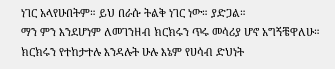ነገር አላየሁበትም። ይህ በራሱ ትልቅ ነገር ነው። ያድጋል።
ማን ምን እንደሆነም ለመገንዘብ ክርክሩን ጥሩ መሳሪያ ሆኖ አግኝቼዋለሁ። ክርክሩን የተከታተሉ እንዳሉት ሁሉ እኔም የሀሳብ ድህነት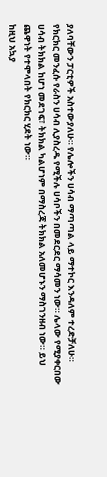ያለባቸውን ፓርቲዎች አስተውያለሁ። የሌሎችን ሀሳብ ማጣጣል ላይ ማተኮር እንዳለም ተረድቻለሁ።
የክርክር መንፈሱ የራስን ሀሳብ ሊያስረዱ የሚችሉ ሀሳቦችን በመደርደር ማሳመን ነው። ሌላው የሚያቀርበው ሀሳብ ትክክል ከሆነ መደገፍ፣ ትክክል ካልሆነም በማስረጃ ትክክል አለመሆኑን ማስገንዘብ ነው። ይህ ጨዋነት የተሞላበት የክርክር ሂደት ነው።
ከዚህ አኳያ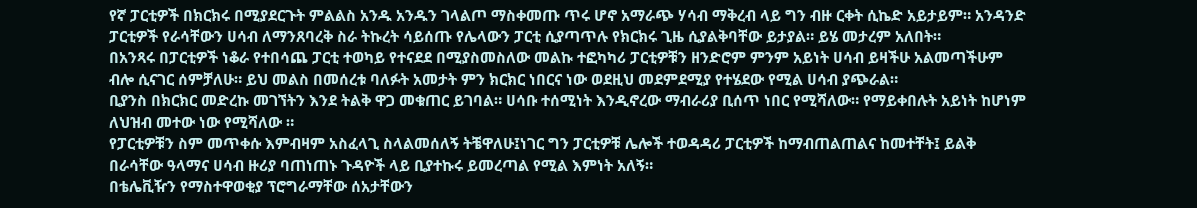የኛ ፓርቲዎች በክርክሩ በሚያደርጉት ምልልስ አንዱ አንዱን ገላልጦ ማስቀመጡ ጥሩ ሆኖ አማራጭ ሃሳብ ማቅረብ ላይ ግን ብዙ ርቀት ሲኬድ አይታይም። አንዳንድ ፓርቲዎች የራሳቸውን ሀሳብ ለማንጸባረቅ ስራ ትኩረት ሳይሰጡ የሌላውን ፓርቲ ሲያጣጥሉ የክርክሩ ጊዜ ሲያልቅባቸው ይታያል። ይሄ መታረም አለበት።
በአንጻሩ በፓርቲዎች ነቆራ የተበሳጨ ፓርቲ ተወካይ የተናደደ በሚያስመስለው መልኩ ተፎካካሪ ፓርቲዎቹን ዘንድሮም ምንም አይነት ሀሳብ ይዛችሁ አልመጣችሁም ብሎ ሲናገር ሰምቻለሁ። ይህ መልስ በመሰረቱ ባለፉት አመታት ምን ክርክር ነበርና ነው ወደዚህ መደምደሚያ የተሄደው የሚል ሀሳብ ያጭራል።
ቢያንስ በክርክር መድረኩ መገኘትን እንደ ትልቅ ዋጋ መቁጠር ይገባል። ሀሳቡ ተሰሚነት እንዲኖረው ማብራሪያ ቢሰጥ ነበር የሚሻለው። የማይቀበሉት አይነት ከሆነም ለህዝብ መተው ነው የሚሻለው ።
የፓርቲዎቹን ስም መጥቀሱ እምብዛም አስፈላጊ ስላልመሰለኝ ትቼዋለሁ፤ነገር ግን ፓርቲዎቹ ሌሎች ተወዳዳሪ ፓርቲዎች ከማብጠልጠልና ከመተቸት፤ ይልቅ በራሳቸው ዓላማና ሀሳብ ዙሪያ ባጠነጠኑ ጉዳዮች ላይ ቢያተኩሩ ይመረጣል የሚል እምነት አለኝ።
በቴሌቪዥን የማስተዋወቂያ ፕሮግራማቸው ሰአታቸውን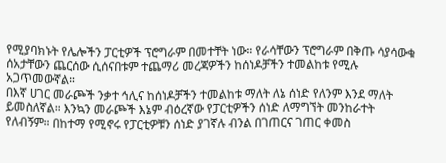የሚያባክኑት የሌሎችን ፓርቲዎች ፕሮግራም በመተቸት ነው። የራሳቸውን ፕሮግራም በቅጡ ሳያሳውቁ ሰአታቸውን ጨርሰው ሲሰናበቱም ተጨማሪ መረጃዎችን ከሰነዶቻችን ተመልከቱ የሚሉ አጋጥመውኛል።
በእኛ ሀገር መራጮች ንቃተ ኅሊና ከሰነዶቻችን ተመልከቱ ማለት ለኔ ሰነድ የለንም እንደ ማለት ይመስለኛል። እንኳን መራጮች እኔም ብዕረኛው የፓርቲዎችን ሰነድ ለማግኘት መንከራተት የለብኝም። በከተማ የሚኖሩ የፓርቲዎቹን ሰነድ ያገኛሉ ብንል በገጠርና ገጠር ቀመስ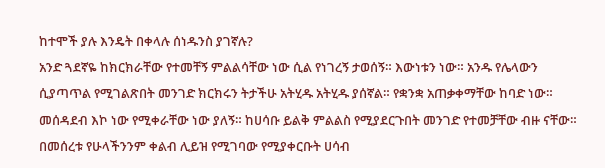ከተሞች ያሉ እንዴት በቀላሉ ሰነዱንስ ያገኛሉ?
አንድ ጓደኛዬ ከክርክራቸው የተመቸኝ ምልልሳቸው ነው ሲል የነገረኝ ታወሰኝ። እውነቱን ነው። አንዱ የሌላውን ሲያጣጥል የሚገልጽበት መንገድ ክርክሩን ትታችሁ አትሂዱ አትሂዱ ያሰኛል። የቋንቋ አጠቃቀማቸው ከባድ ነው። መሰዳደብ እኮ ነው የሚቀራቸው ነው ያለኝ። ከሀሳቡ ይልቅ ምልልስ የሚያደርጉበት መንገድ የተመቻቸው ብዙ ናቸው።
በመሰረቱ የሁላችንንም ቀልብ ሊይዝ የሚገባው የሚያቀርቡት ሀሳብ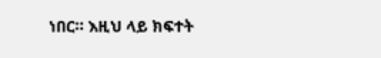ነበር። እዚህ ላይ ክፍተት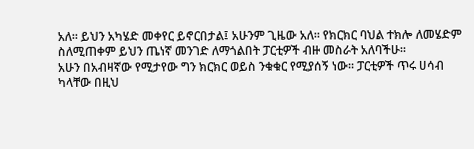አለ። ይህን አካሄድ መቀየር ይኖርበታል፤ አሁንም ጊዜው አለ። የክርክር ባህል ተክሎ ለመሄድም ስለሚጠቀም ይህን ጤነኛ መንገድ ለማጎልበት ፓርቲዎች ብዙ መስራት አለባችሁ።
አሁን በአብዛኛው የሚታየው ግን ክርክር ወይስ ንቁቁር የሚያሰኝ ነው። ፓርቲዎች ጥሩ ሀሳብ ካላቸው በዚህ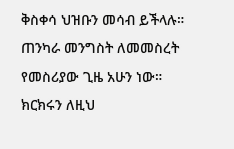ቅስቀሳ ህዝቡን መሳብ ይችላሉ። ጠንካራ መንግስት ለመመስረት የመስሪያው ጊዜ አሁን ነው። ክርክሩን ለዚህ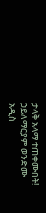ታላቅ አላማ ተጠቀሙበት!
ኃይለማርያም ወንድሙ
አዲስ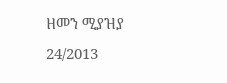ዘመን ሚያዝያ 24/2013